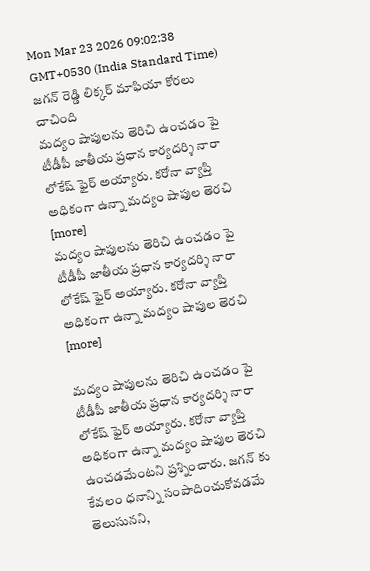Mon Mar 23 2026 09:02:38 GMT+0530 (India Standard Time)
జగన్ రెడ్డి లిక్కర్ మాఫియా కోరలు చాచింది
మద్యం షాపులను తెరిచి ఉంచడం పై టీడీపీ జాతీయ ప్రధాన కార్యదర్శి నారా లోకేష్ ఫైర్ అయ్యారు. కరోనా వ్యాప్తి అధికంగా ఉన్నా మద్యం షాపుల తెరచి [more]
మద్యం షాపులను తెరిచి ఉంచడం పై టీడీపీ జాతీయ ప్రధాన కార్యదర్శి నారా లోకేష్ ఫైర్ అయ్యారు. కరోనా వ్యాప్తి అధికంగా ఉన్నా మద్యం షాపుల తెరచి [more]

మద్యం షాపులను తెరిచి ఉంచడం పై టీడీపీ జాతీయ ప్రధాన కార్యదర్శి నారా లోకేష్ ఫైర్ అయ్యారు. కరోనా వ్యాప్తి అధికంగా ఉన్నా మద్యం షాపుల తెరచి ఉంచడమేంటని ప్రశ్నించారు. జగన్ కు కేవలం ధనాన్ని సంపాదించుకోవడమే తెలుసునని,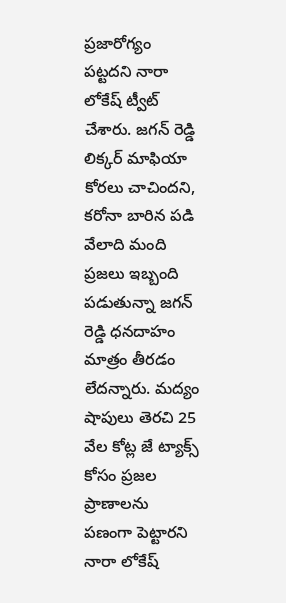ప్రజారోగ్యం పట్టదని నారా లోకేష్ ట్వీట్ చేశారు. జగన్ రెడ్డి లిక్కర్ మాఫియా కోరలు చాచిందని, కరోనా బారిన పడి వేలాది మంది ప్రజలు ఇబ్బంది పడుతున్నా జగన్ రెడ్డి ధనదాహం మాత్రం తీరడం లేదన్నారు. మద్యం షాపులు తెరచి 25 వేల కోట్ల జే ట్యాక్స్ కోసం ప్రజల ప్రాణాలను పణంగా పెట్టారని నారా లోకేష్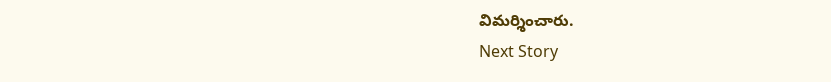విమర్శించారు.
Next Story